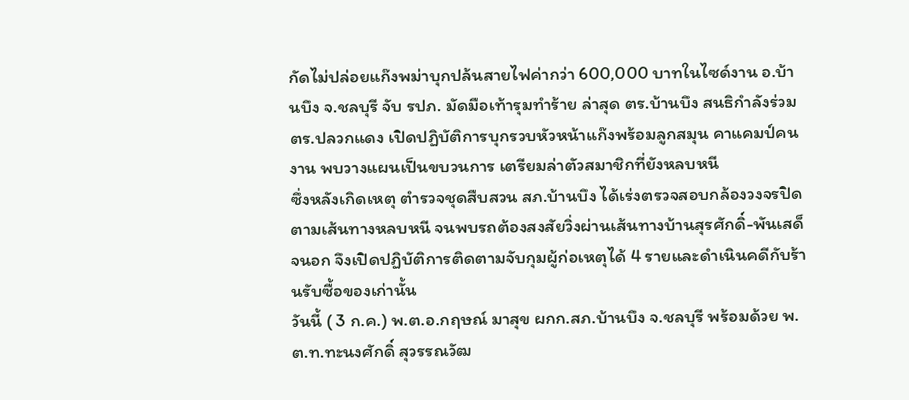กัดไม่ปล่อยแก๊งพม่าบุกปล้นสายไฟค่ากว่า 600,000 บาทในไซด์งาน อ.บ้านบึง จ.ชลบุรี จับ รปภ. มัดมือเท้ารุมทำร้าย ล่าสุด ตร.บ้านบึง สนธิกำลังร่วม ตร.ปลวกแดง เปิดปฏิบัติการบุกรวบหัวหน้าแก๊งพร้อมลูกสมุน คาแคมป์คนงาน พบวางแผนเป็นขบวนการ เตรียมล่าตัวสมาชิกที่ยังหลบหนี
ซึ่งหลังเกิดเหตุ ตำรวจชุดสืบสวน สภ.บ้านบึง ได้เร่งตรวจสอบกล้องวงจรปิดตามเส้นทางหลบหนี จนพบรถต้องสงสัยวิ่งผ่านเส้นทางบ้านสุรศักดิ์-พันเสด็จนอก จึงเปิดปฏิบัติการติดตามจับกุมผู้ก่อเหตุได้ 4 รายและดำเนินคดีกับร้านรับซื้อของเก่านั้น
วันนี้ ( 3 ก.ค.) พ.ต.อ.กฤษณ์ มาสุข ผกก.สภ.บ้านบึง จ.ชลบุรี พร้อมด้วย พ.ต.ท.ทะนงศักดิ์ สุวรรณวัฒ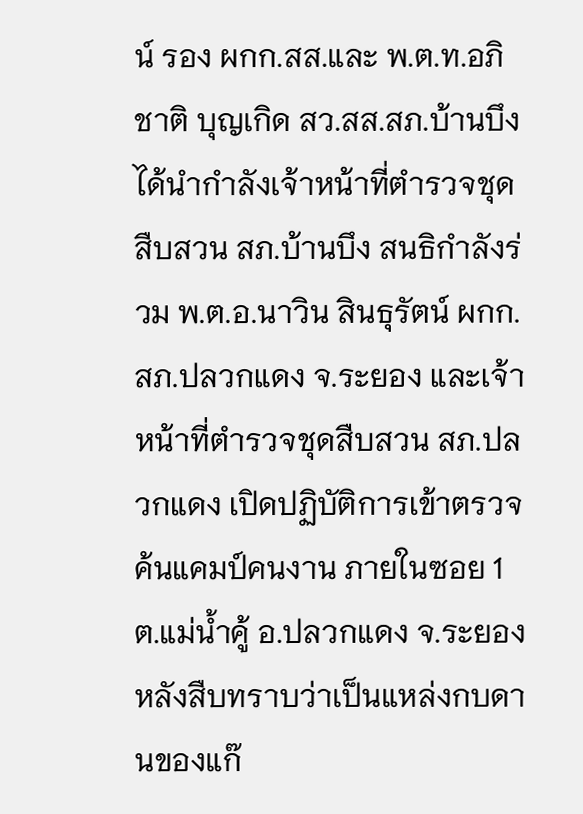น์ รอง ผกก.สส.และ พ.ต.ท.อภิชาติ บุญเกิด สว.สส.สภ.บ้านบึง ได้นำกำลังเจ้าหน้าที่ตำรวจชุดสืบสวน สภ.บ้านบึง สนธิกำลังร่วม พ.ต.อ.นาวิน สินธุรัตน์ ผกก.สภ.ปลวกแดง จ.ระยอง และเจ้าหน้าที่ตำรวจชุดสืบสวน สภ.ปลวกแดง เปิดปฏิบัติการเข้าตรวจค้นแคมป์คนงาน ภายในซอย 1 ต.แม่น้ำคู้ อ.ปลวกแดง จ.ระยอง
หลังสืบทราบว่าเป็นแหล่งกบดานของแก๊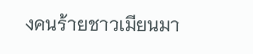งคนร้ายชาวเมียนมา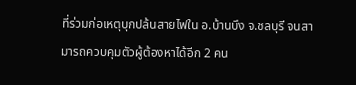ที่ร่วมก่อเหตุบุกปล้นสายไฟใน อ.บ้านบึง จ.ชลบุรี จนสามารถควบคุมตัวผู้ต้องหาได้อีก 2 คน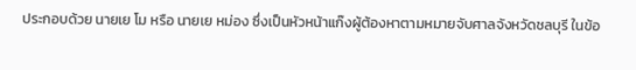ประกอบด้วย นายเย โม หรือ นายเย หม่อง ซึ่งเป็นหัวหน้าแก๊งผู้ต้องหาตามหมายจับศาลจังหวัดชลบุรี ในข้อ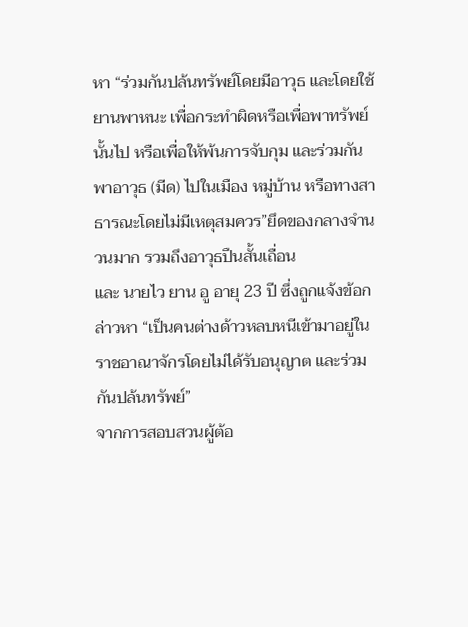หา “ร่วมกันปล้นทรัพย์โดยมีอาวุธ และโดยใช้ยานพาหนะ เพื่อกระทำผิดหรือเพื่อพาทรัพย์นั้นไป หรือเพื่อให้พ้นการจับกุม และร่วมกันพาอาวุธ (มีด) ไปในเมือง หมู่บ้าน หรือทางสาธารณะโดยไม่มีเหตุสมควร”ยึดของกลางจำนวนมาก รวมถึงอาวุธปืนสั้นเถื่อน
และ นายไว ยาน อู อายุ 23 ปี ซึ่งถูกแจ้งข้อกล่าวหา “เป็นคนต่างด้าวหลบหนีเข้ามาอยู่ในราชอาณาจักรโดยไม่ได้รับอนุญาต และร่วมกันปล้นทรัพย์”
จากการสอบสวนผู้ต้อ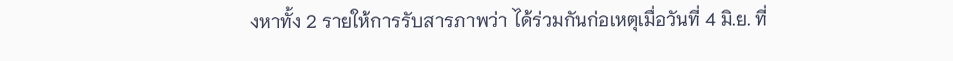งหาทั้ง 2 รายให้การรับสารภาพว่า ได้ร่วมกันก่อเหตุเมื่อวันที่ 4 มิ.ย. ที่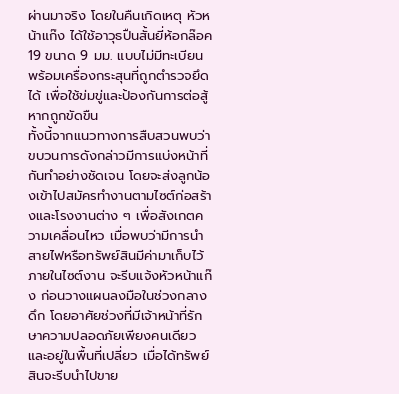ผ่านมาจริง โดยในคืนเกิดเหตุ หัวหน้าแก๊ง ได้ใช้อาวุธปืนสั้นยี่ห้อกล๊อค 19 ขนาด 9 มม. แบบไม่มีทะเบียนพร้อมเครื่องกระสุนที่ถูกตำรวจยึดได้ เพื่อใช้ข่มขู่และป้องกันการต่อสู้หากถูกขัดขืน
ทั้งนี้จากแนวทางการสืบสวนพบว่า ขบวนการดังกล่าวมีการแบ่งหน้าที่กันทำอย่างชัดเจน โดยจะส่งลูกน้องเข้าไปสมัครทำงานตามไซต์ก่อสร้างและโรงงานต่าง ๆ เพื่อสังเกตความเคลื่อนไหว เมื่อพบว่ามีการนำสายไฟหรือทรัพย์สินมีค่ามาเก็บไว้ภายในไซต์งาน จะรีบแจ้งหัวหน้าแก๊ง ก่อนวางแผนลงมือในช่วงกลางดึก โดยอาศัยช่วงที่มีเจ้าหน้าที่รักษาความปลอดภัยเพียงคนเดียวและอยู่ในพื้นที่เปลี่ยว เมื่อได้ทรัพย์สินจะรีบนำไปขาย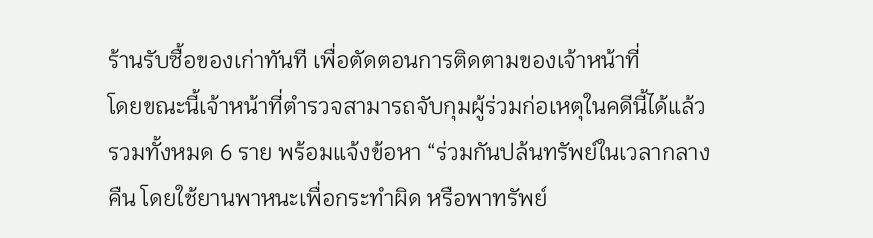ร้านรับซื้อของเก่าทันที เพื่อตัดตอนการติดตามของเจ้าหน้าที่
โดยขณะนี้เจ้าหน้าที่ตำรวจสามารถจับกุมผู้ร่วมก่อเหตุในคดีนี้ได้แล้วรวมทั้งหมด 6 ราย พร้อมแจ้งข้อหา “ร่วมกันปล้นทรัพย์ในเวลากลางคืน โดยใช้ยานพาหนะเพื่อกระทำผิด หรือพาทรัพย์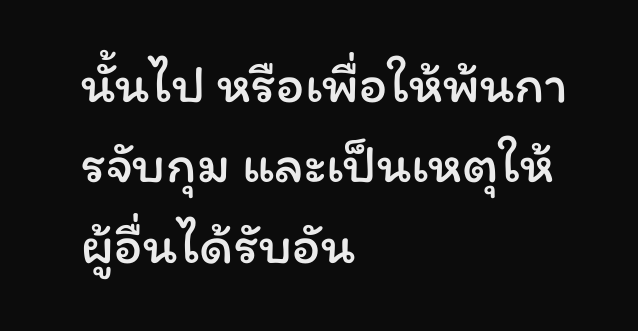นั้นไป หรือเพื่อให้พ้นการจับกุม และเป็นเหตุให้ผู้อื่นได้รับอัน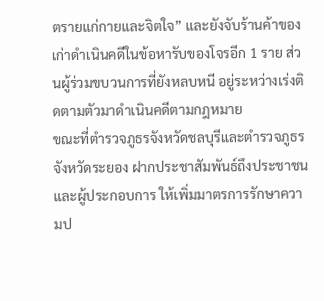ตรายแก่กายและจิตใจ” และยังจับร้านค้าของเก่าดำเนินคดีในข้อหารับของโจรอีก 1 ราย ส่วนผู้ร่วมขบวนการที่ยังหลบหนี อยู่ระหว่างเร่งติดตามตัวมาดำเนินคดีตามกฎหมาย
ขณะที่ตำรวจภูธรจังหวัดชลบุรีและตำรวจภูธรจังหวัดระยอง ฝากประชาสัมพันธ์ถึงประชาชนและผู้ประกอบการ ให้เพิ่มมาตรการรักษาความป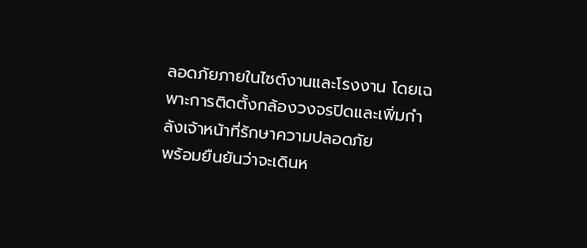ลอดภัยภายในไซต์งานและโรงงาน โดยเฉพาะการติดตั้งกล้องวงจรปิดและเพิ่มกำลังเจ้าหน้าที่รักษาความปลอดภัย
พร้อมยืนยันว่าจะเดินห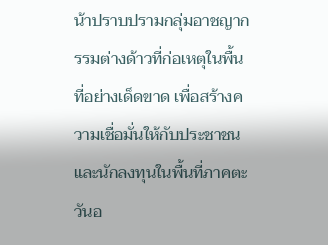น้าปราบปรามกลุ่มอาชญากรรมต่างด้าวที่ก่อเหตุในพื้นที่อย่างเด็ดขาด เพื่อสร้างความเชื่อมั่นให้กับประชาชนและนักลงทุนในพื้นที่ภาคตะวันอ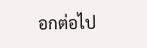อกต่อไป